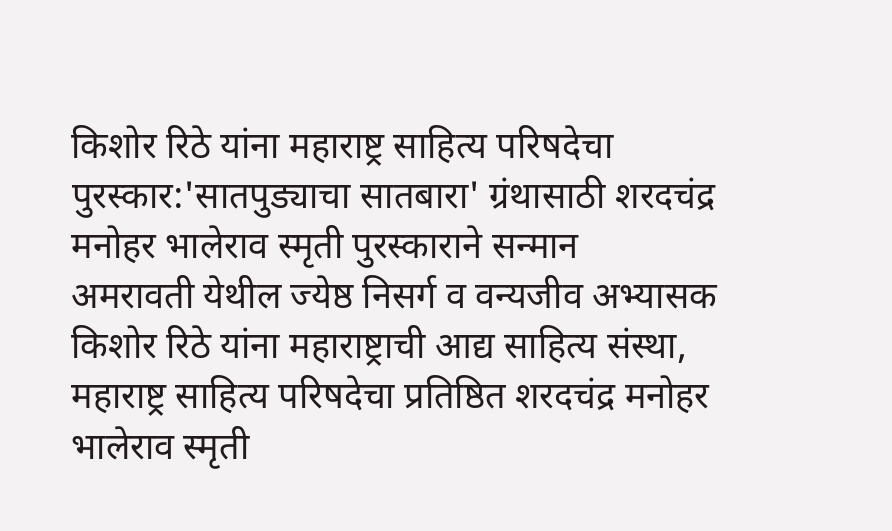किशोर रिठे यांना महाराष्ट्र साहित्य परिषदेचा पुरस्कार:'सातपुड्याचा सातबारा' ग्रंथासाठी शरदचंद्र मनोहर भालेराव स्मृती पुरस्काराने सन्मान
अमरावती येथील ज्येष्ठ निसर्ग व वन्यजीव अभ्यासक किशोर रिठे यांना महाराष्ट्राची आद्य साहित्य संस्था, महाराष्ट्र साहित्य परिषदेचा प्रतिष्ठित शरदचंद्र मनोहर भालेराव स्मृती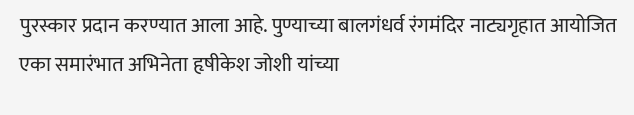पुरस्कार प्रदान करण्यात आला आहे. पुण्याच्या बालगंधर्व रंगमंदिर नाट्यगृहात आयोजित एका समारंभात अभिनेता हृषीकेश जोशी यांच्या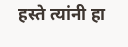हस्ते त्यांनी हा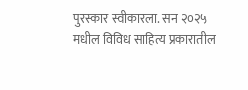पुरस्कार स्वीकारला. सन २०२५ मधील विविध साहित्य प्रकारातील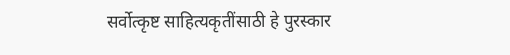सर्वोत्कृष्ट साहित्यकृतींसाठी हे पुरस्कार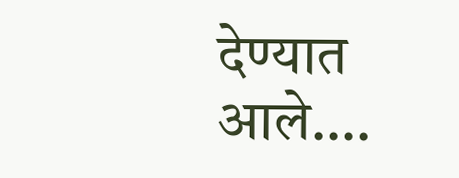देण्यात आले….